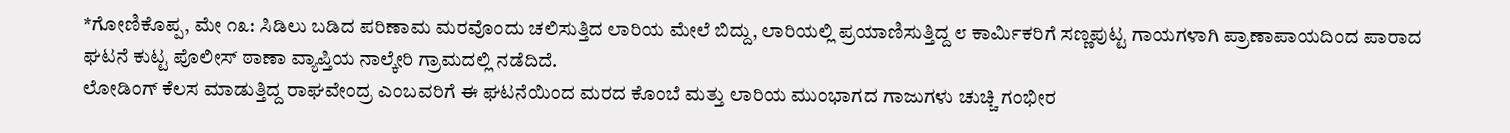*ಗೋಣಿಕೊಪ್ಪ, ಮೇ ೧೩: ಸಿಡಿಲು ಬಡಿದ ಪರಿಣಾಮ ಮರವೊಂದು ಚಲಿಸುತ್ತಿದ ಲಾರಿಯ ಮೇಲೆ ಬಿದ್ದು, ಲಾರಿಯಲ್ಲಿ ಪ್ರಯಾಣಿಸುತ್ತಿದ್ದ ೮ ಕಾರ್ಮಿಕರಿಗೆ ಸಣ್ಣಪುಟ್ಟ ಗಾಯಗಳಾಗಿ ಪ್ರಾಣಾಪಾಯದಿಂದ ಪಾರಾದ ಘಟನೆ ಕುಟ್ಟ ಪೊಲೀಸ್ ಠಾಣಾ ವ್ಯಾಪ್ತಿಯ ನಾಲ್ಕೇರಿ ಗ್ರಾಮದಲ್ಲಿ ನಡೆದಿದೆ.
ಲೋಡಿಂಗ್ ಕೆಲಸ ಮಾಡುತ್ತಿದ್ದ ರಾಘವೇಂದ್ರ ಎಂಬವರಿಗೆ ಈ ಘಟನೆಯಿಂದ ಮರದ ಕೊಂಬೆ ಮತ್ತು ಲಾರಿಯ ಮುಂಭಾಗದ ಗಾಜುಗಳು ಚುಚ್ಚಿ ಗಂಭೀರ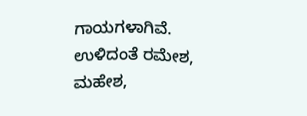ಗಾಯಗಳಾಗಿವೆ. ಉಳಿದಂತೆ ರಮೇಶ, ಮಹೇಶ,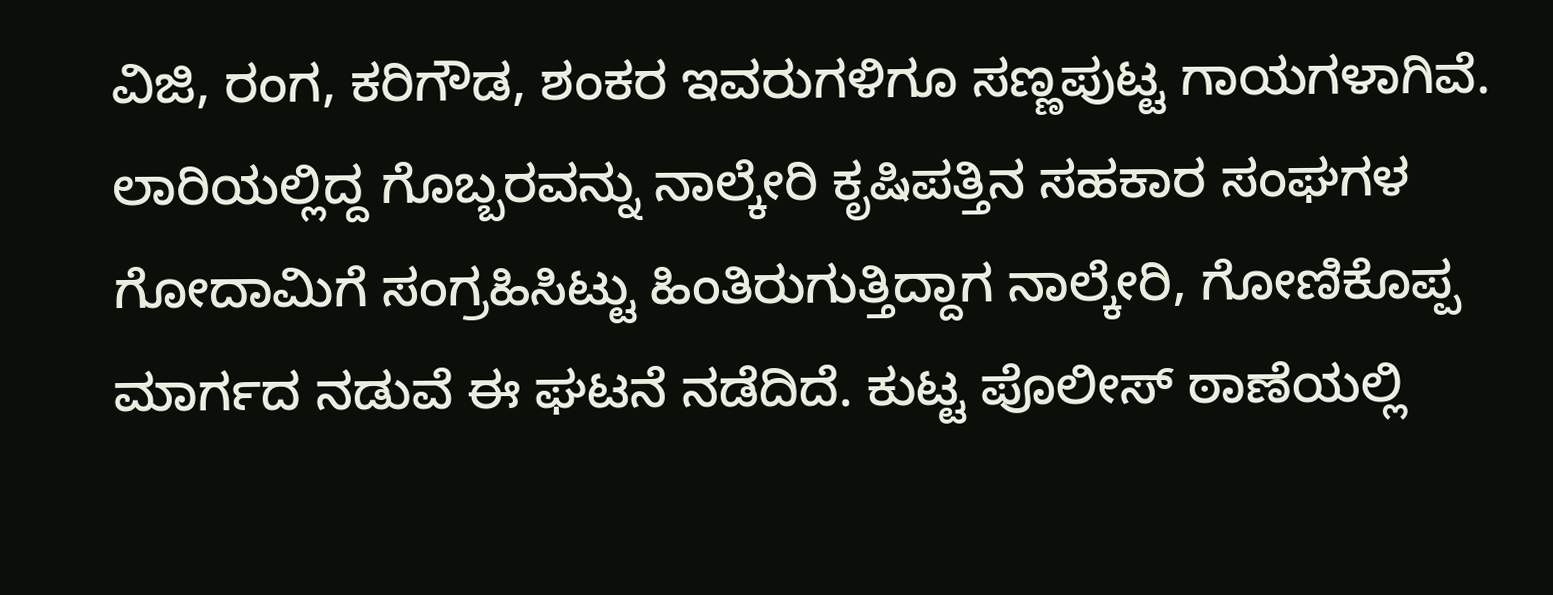ವಿಜಿ, ರಂಗ, ಕರಿಗೌಡ, ಶಂಕರ ಇವರುಗಳಿಗೂ ಸಣ್ಣಪುಟ್ಟ ಗಾಯಗಳಾಗಿವೆ. ಲಾರಿಯಲ್ಲಿದ್ದ ಗೊಬ್ಬರವನ್ನು ನಾಲ್ಕೇರಿ ಕೃಷಿಪತ್ತಿನ ಸಹಕಾರ ಸಂಘಗಳ ಗೋದಾಮಿಗೆ ಸಂಗ್ರಹಿಸಿಟ್ಟು ಹಿಂತಿರುಗುತ್ತಿದ್ದಾಗ ನಾಲ್ಕೇರಿ, ಗೋಣಿಕೊಪ್ಪ ಮಾರ್ಗದ ನಡುವೆ ಈ ಘಟನೆ ನಡೆದಿದೆ. ಕುಟ್ಟ ಪೊಲೀಸ್ ಠಾಣೆಯಲ್ಲಿ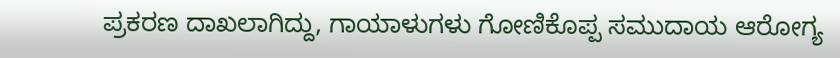ಪ್ರಕರಣ ದಾಖಲಾಗಿದ್ದು, ಗಾಯಾಳುಗಳು ಗೋಣಿಕೊಪ್ಪ ಸಮುದಾಯ ಆರೋಗ್ಯ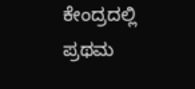ಕೇಂದ್ರದಲ್ಲಿ ಪ್ರಥಮ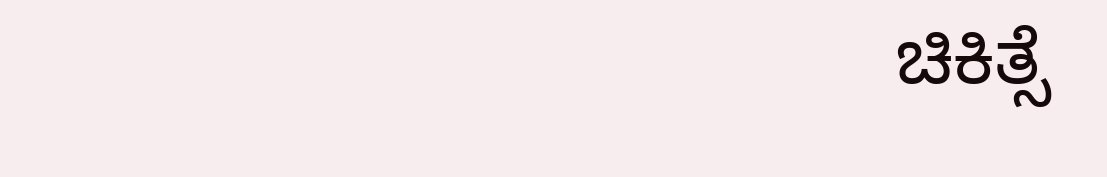ಚಿಕಿತ್ಸೆ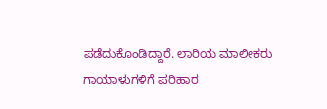ಪಡೆದುಕೊಂಡಿದ್ದಾರೆ. ಲಾರಿಯ ಮಾಲೀಕರು ಗಾಯಾಳುಗಳಿಗೆ ಪರಿಹಾರ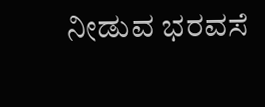ನೀಡುವ ಭರವಸೆ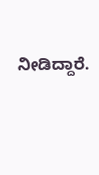ನೀಡಿದ್ದಾರೆ.